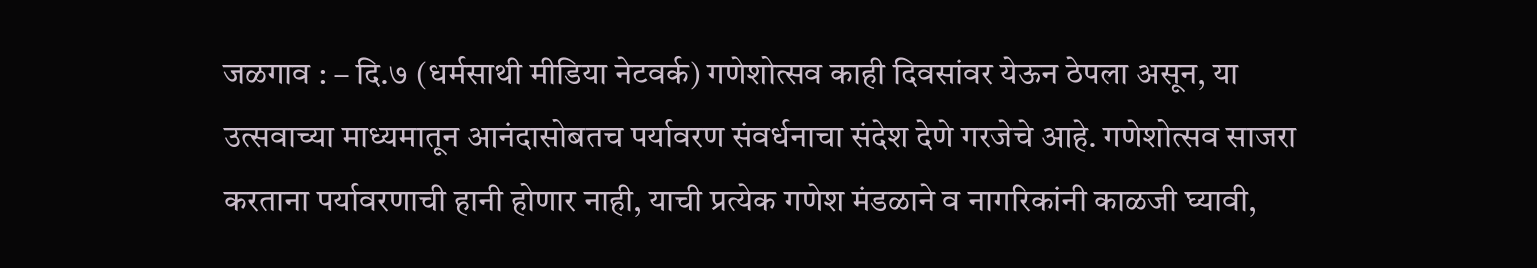जळगाव : – दि.७ (धर्मसाथी मीडिया नेटवर्क) गणेशोत्सव काही दिवसांवर येऊन ठेपला असून, या उत्सवाच्या माध्यमातून आनंदासोबतच पर्यावरण संवर्धनाचा संदेश देणे गरजेचे आहे. गणेशोत्सव साजरा करताना पर्यावरणाची हानी होणार नाही, याची प्रत्येक गणेश मंडळाने व नागरिकांनी काळजी घ्यावी,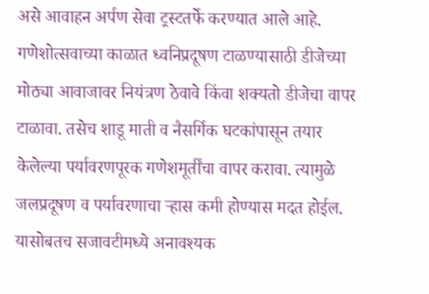असे आवाहन अर्पण सेवा ट्रस्टतर्फे करण्यात आले आहे.
गणेशोत्सवाच्या काळात ध्वनिप्रदूषण टाळण्यासाठी डीजेच्या मोठ्या आवाजावर नियंत्रण ठेवावे किंवा शक्यतो डीजेचा वापर टाळावा. तसेच शाडू माती व नैसर्गिक घटकांपासून तयार केलेल्या पर्यावरणपूरक गणेशमूर्तींचा वापर करावा. त्यामुळे जलप्रदूषण व पर्यावरणाचा ऱ्हास कमी होण्यास मदत होईल. यासोबतच सजावटीमध्ये अनावश्यक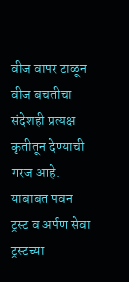वीज वापर टाळून वीज बचतीचा संदेशही प्रत्यक्ष कृतीतून देण्याची गरज आहे.
याबाबत पवन ट्रस्ट व अर्पण सेवा ट्रस्टच्या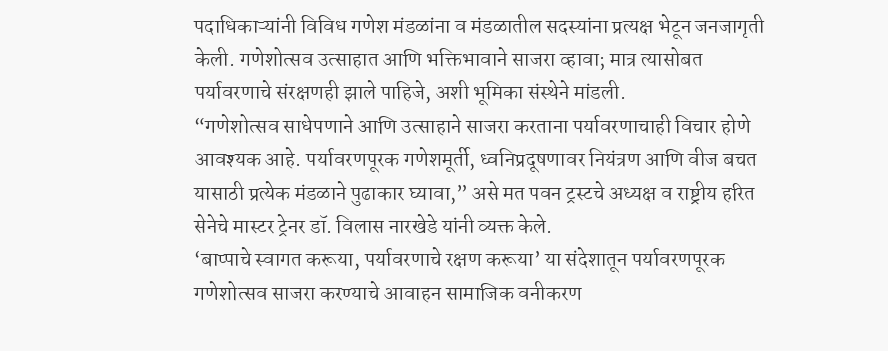पदाधिकाऱ्यांनी विविध गणेश मंडळांना व मंडळातील सदस्यांना प्रत्यक्ष भेटून जनजागृती केली. गणेशोत्सव उत्साहात आणि भक्तिभावाने साजरा व्हावा; मात्र त्यासोबत पर्यावरणाचे संरक्षणही झाले पाहिजे, अशी भूमिका संस्थेने मांडली.
“गणेशोत्सव साधेपणाने आणि उत्साहाने साजरा करताना पर्यावरणाचाही विचार होणे आवश्यक आहे. पर्यावरणपूरक गणेशमूर्ती, ध्वनिप्रदूषणावर नियंत्रण आणि वीज बचत यासाठी प्रत्येक मंडळाने पुढाकार घ्यावा,” असे मत पवन ट्रस्टचे अध्यक्ष व राष्ट्रीय हरित सेनेचे मास्टर ट्रेनर डॉ. विलास नारखेडे यांनी व्यक्त केले.
‘बाप्पाचे स्वागत करूया, पर्यावरणाचे रक्षण करूया’ या संदेशातून पर्यावरणपूरक गणेशोत्सव साजरा करण्याचे आवाहन सामाजिक वनीकरण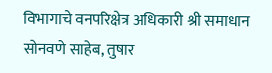विभागाचे वनपरिक्षेत्र अधिकारी श्री समाधान सोनवणे साहेब, तुषार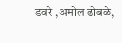डवरे ,अमोल ढोबळे,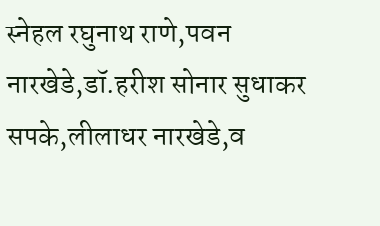स्नेहल रघुनाथ राणे,पवन नारखेडे,डॉ.हरीश सोनार सुधाकर सपके,लीलाधर नारखेडे,व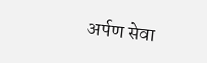अर्पण सेवा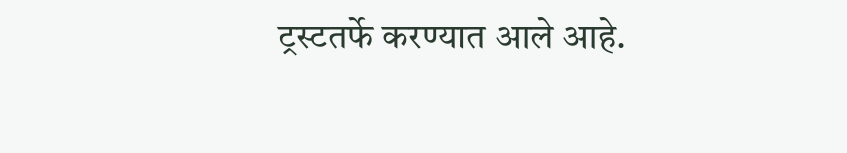ट्रस्टतर्फे करण्यात आले आहे.